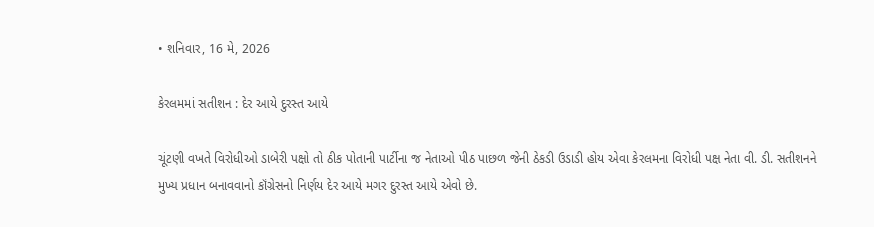• શનિવાર, 16 મે, 2026

કેરલમમાં સતીશન : દેર આયે દુરસ્ત આયે

ચૂંટણી વખતે વિરોધીઓ ડાબેરી પક્ષો તો ઠીક પોતાની પાર્ટીના જ નેતાઓ પીઠ પાછળ જેની ઠેકડી ઉડાડી હોય એવા કેરલમના વિરોધી પક્ષ નેતા વી. ડી. સતીશનને મુખ્ય પ્રધાન બનાવવાનો કૉંગ્રેસનો નિર્ણય દેર આયે મગર દુરસ્ત આયે એવો છે.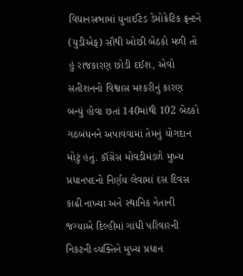વિધાનસભામાં યુનાઈટેડ ડેમોક્રેટિક ફ્રન્ટને (યુડીએફ) સૌથી ઓછી બેઠકો મળી તો હું રાજકારણ છોડી દઈશ, એવો સતીશનનો વિશ્વાસ મશ્કરીનું કારણ બન્યું હોવા છતાં 140માંથી 102 બેઠકો ગઠબંધનને અપાવવામાં તેમનું યોગદાન મોટું હતું. કૉંગ્રેસ મોવડીમંડળે મુખ્ય પ્રધાનપદનો નિર્ણય લેવામાં દસ દિવસ કાઢી નાખ્યા અને સ્થાનિક નેતાની જગ્યાએ દિલ્હીમાં ગાંધી પરિવારની નિકટની વ્યક્તિને મુખ્ય પ્રધાન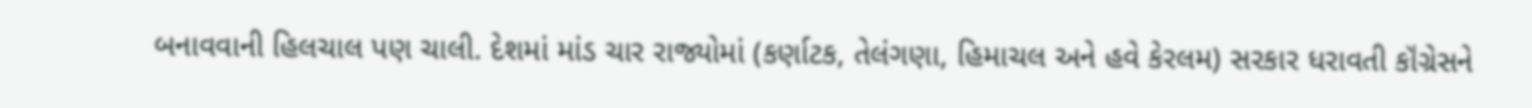બનાવવાની હિલચાલ પણ ચાલી. દેશમાં માંડ ચાર રાજ્યોમાં (કર્ણાટક, તેલંગણા, હિમાચલ અને હવે કેરલમ) સરકાર ધરાવતી કૉંગ્રેસને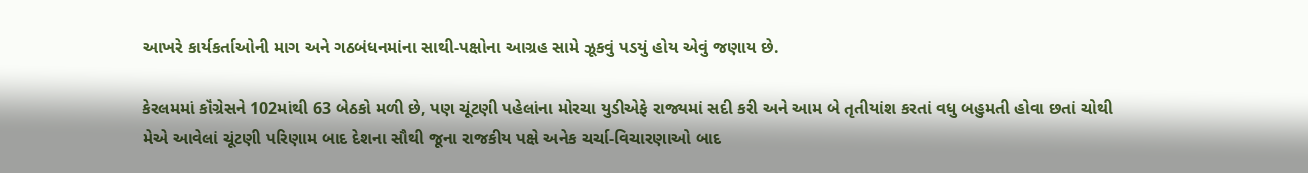આખરે કાર્યકર્તાઓની માગ અને ગઠબંધનમાંના સાથી-પક્ષોના આગ્રહ સામે ઝૂકવું પડયું હોય એવું જણાય છે.

કેરલમમાં કૉંગ્રેસને 102માંથી 63 બેઠકો મળી છે, પણ ચૂંટણી પહેલાંના મોરચા યુડીએફે રાજ્યમાં સદી કરી અને આમ બે તૃતીયાંશ કરતાં વધુ બહુમતી હોવા છતાં ચોથી મેએ આવેલાં ચૂંટણી પરિણામ બાદ દેશના સૌથી જૂના રાજકીય પક્ષે અનેક ચર્ચા-વિચારણાઓ બાદ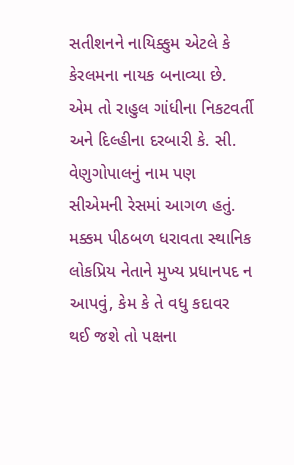સતીશનને નાયિક્કુમ એટલે કે કેરલમના નાયક બનાવ્યા છે. એમ તો રાહુલ ગાંધીના નિકટવર્તી અને દિલ્હીના દરબારી કે. સી. વેણુગોપાલનું નામ પણ સીએમની રેસમાં આગળ હતું. મક્કમ પીઠબળ ધરાવતા સ્થાનિક લોકપ્રિય નેતાને મુખ્ય પ્રધાનપદ ન આપવું, કેમ કે તે વધુ કદાવર થઈ જશે તો પક્ષના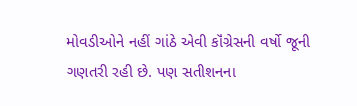મોવડીઓને નહીં ગાંઠે એવી કૉંગ્રેસની વર્ષો જૂની ગણતરી રહી છે. પણ સતીશનના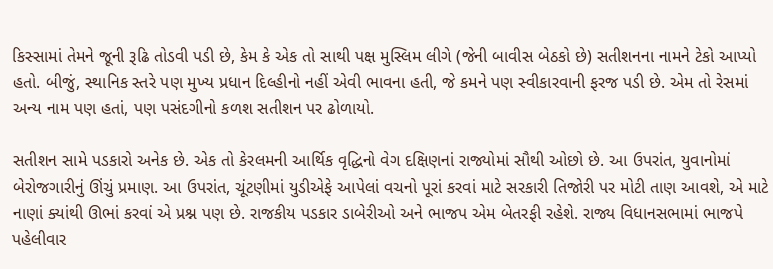કિસ્સામાં તેમને જૂની રૂઢિ તોડવી પડી છે, કેમ કે એક તો સાથી પક્ષ મુસ્લિમ લીગે (જેની બાવીસ બેઠકો છે) સતીશનના નામને ટેકો આપ્યો હતો. બીજું, સ્થાનિક સ્તરે પણ મુખ્ય પ્રધાન દિલ્હીનો નહીં એવી ભાવના હતી, જે કમને પણ સ્વીકારવાની ફરજ પડી છે. એમ તો રેસમાં અન્ય નામ પણ હતાં, પણ પસંદગીનો કળશ સતીશન પર ઢોળાયો.

સતીશન સામે પડકારો અનેક છે. એક તો કેરલમની આર્થિક વૃદ્ધિનો વેગ દક્ષિણનાં રાજ્યોમાં સૌથી ઓછો છે. આ ઉપરાંત, યુવાનોમાં બેરોજગારીનું ઊંચું પ્રમાણ. આ ઉપરાંત, ચૂંટણીમાં યુડીએફે આપેલાં વચનો પૂરાં કરવાં માટે સરકારી તિજોરી પર મોટી તાણ આવશે, એ માટે નાણાં ક્યાંથી ઊભાં કરવાં એ પ્રશ્ન પણ છે. રાજકીય પડકાર ડાબેરીઓ અને ભાજપ એમ બેતરફી રહેશે. રાજ્ય વિધાનસભામાં ભાજપે પહેલીવાર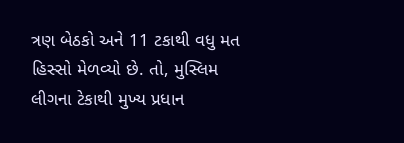ત્રણ બેઠકો અને 11 ટકાથી વધુ મત હિસ્સો મેળવ્યો છે. તો, મુસ્લિમ લીગના ટેકાથી મુખ્ય પ્રધાન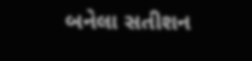બનેલા સતીશન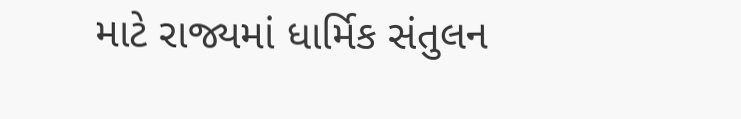માટે રાજ્યમાં ધાર્મિક સંતુલન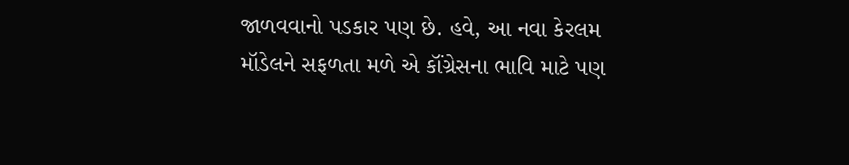જાળવવાનો પડકાર પણ છે. હવે, આ નવા કેરલમ મૉડેલને સફળતા મળે એ કૉંગ્રેસના ભાવિ માટે પણ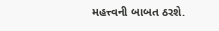મહત્ત્વની બાબત ઠરશે.